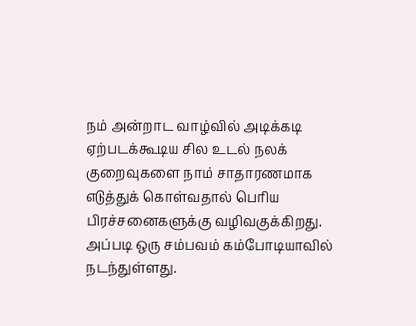நம் அன்றாட வாழ்வில் அடிக்கடி ஏற்படக்கூடிய சில உடல் நலக் குறைவுகளை நாம் சாதாரணமாக எடுத்துக் கொள்வதால் பெரிய பிரச்சனைகளுக்கு வழிவகுக்கிறது. அப்படி ஒரு சம்பவம் கம்போடியாவில் நடந்துள்ளது.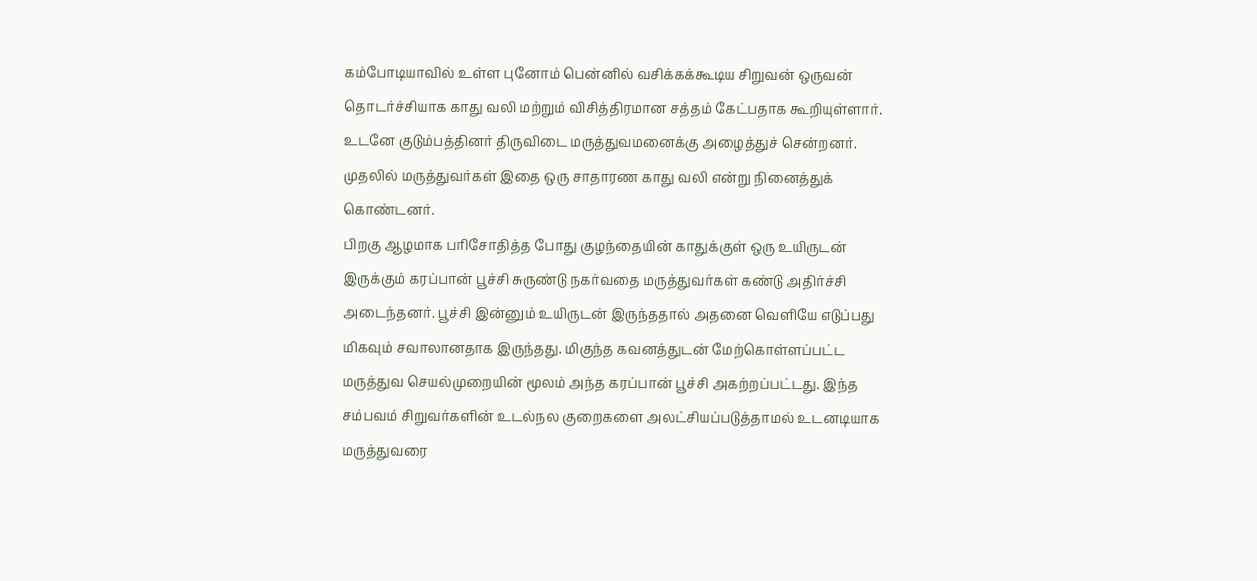கம்போடியாவில் உள்ள புனோம் பென்னில் வசிக்கக்கூடிய சிறுவன் ஒருவன் தொடர்ச்சியாக காது வலி மற்றும் விசித்திரமான சத்தம் கேட்பதாக கூறியுள்ளார். உடனே குடும்பத்தினர் திருவிடை மருத்துவமனைக்கு அழைத்துச் சென்றனர். முதலில் மருத்துவர்கள் இதை ஒரு சாதாரண காது வலி என்று நினைத்துக் கொண்டனர்.
பிறகு ஆழமாக பரிசோதித்த போது குழந்தையின் காதுக்குள் ஒரு உயிருடன் இருக்கும் கரப்பான் பூச்சி சுருண்டு நகர்வதை மருத்துவர்கள் கண்டு அதிர்ச்சி அடைந்தனர். பூச்சி இன்னும் உயிருடன் இருந்ததால் அதனை வெளியே எடுப்பது மிகவும் சவாலானதாக இருந்தது. மிகுந்த கவனத்துடன் மேற்கொள்ளப்பட்ட மருத்துவ செயல்முறையின் மூலம் அந்த கரப்பான் பூச்சி அகற்றப்பட்டது. இந்த சம்பவம் சிறுவர்களின் உடல்நல குறைகளை அலட்சியப்படுத்தாமல் உடனடியாக மருத்துவரை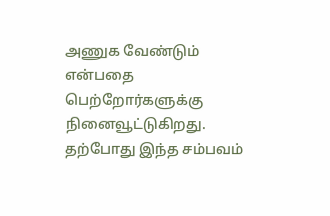அணுக வேண்டும் என்பதை பெற்றோர்களுக்கு நினைவூட்டுகிறது. தற்போது இந்த சம்பவம்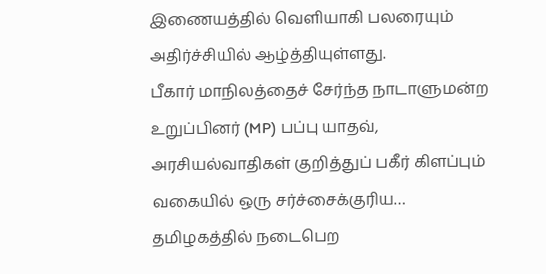இணையத்தில் வெளியாகி பலரையும் அதிர்ச்சியில் ஆழ்த்தியுள்ளது.
பீகார் மாநிலத்தைச் சேர்ந்த நாடாளுமன்ற உறுப்பினர் (MP) பப்பு யாதவ், அரசியல்வாதிகள் குறித்துப் பகீர் கிளப்பும் வகையில் ஒரு சர்ச்சைக்குரிய…
தமிழகத்தில் நடைபெற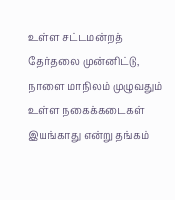உள்ள சட்டமன்றத் தேர்தலை முன்னிட்டு, நாளை மாநிலம் முழுவதும் உள்ள நகைக்கடைகள் இயங்காது என்று தங்கம்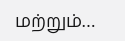மற்றும்…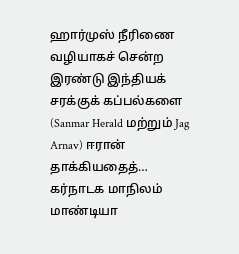ஹார்முஸ் நீரிணை வழியாகச் சென்ற இரண்டு இந்தியக் சரக்குக் கப்பல்களை (Sanmar Herald மற்றும் Jag Arnav) ஈரான் தாக்கியதைத்…
கர்நாடக மாநிலம் மாண்டியா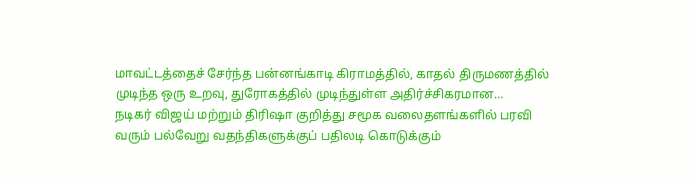மாவட்டத்தைச் சேர்ந்த பன்னங்காடி கிராமத்தில், காதல் திருமணத்தில் முடிந்த ஒரு உறவு, துரோகத்தில் முடிந்துள்ள அதிர்ச்சிகரமான…
நடிகர் விஜய் மற்றும் திரிஷா குறித்து சமூக வலைதளங்களில் பரவி வரும் பல்வேறு வதந்திகளுக்குப் பதிலடி கொடுக்கும்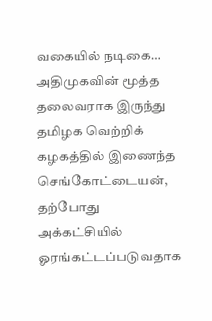வகையில் நடிகை…
அதிமுகவின் மூத்த தலைவராக இருந்து தமிழக வெற்றிக் கழகத்தில் இணைந்த செங்கோட்டையன், தற்போது அக்கட்சியில் ஓரங்கட்டப்படுவதாக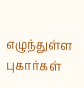எழுந்துள்ள புகார்கள்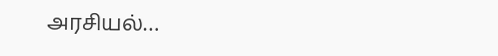அரசியல்…